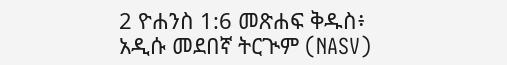2 ዮሐንስ 1:6 መጽሐፍ ቅዱስ፥ አዲሱ መደበኛ ትርጒም (NASV)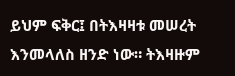ይህም ፍቅር፤ በትእዛዛቱ መሠረት እንመላለስ ዘንድ ነው። ትእዛዙም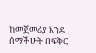ከመጀመሪያ እንደ ሰማችሁት በፍቅር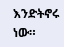እንድትኖሩ ነው።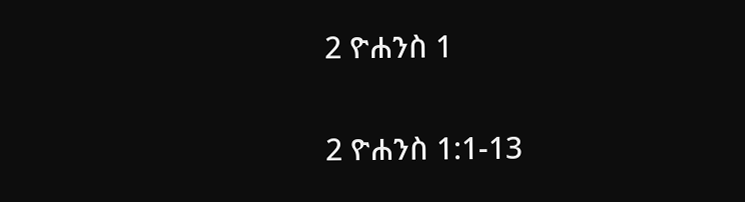2 ዮሐንስ 1

2 ዮሐንስ 1:1-13